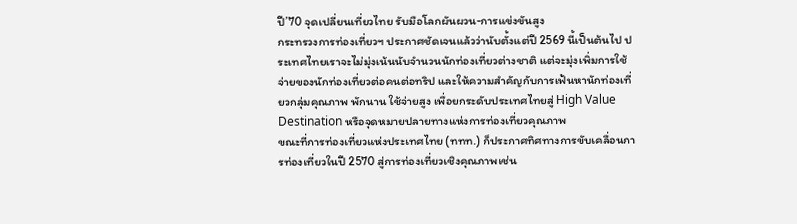ปี’70 จุดเปลี่ยนเที่ยวไทย รับมือโลกผันผวน-การแข่งขันสูง
กระทรวงการท่องเที่ยวฯ ประกาศชัดเจนแล้วว่านับตั้งแต่ปี 2569 นี้เป็นต้นไป ประเทศไทยเราจะไม่มุ่งเน้นนับจำนวนนักท่องเที่ยวต่างชาติ แต่จะมุ่งเพิ่มการใช้จ่ายของนักท่องเที่ยวต่อคนต่อทริป และให้ความสำคัญกับการเฟ้นหานักท่องเที่ยวกลุ่มคุณภาพ พักนาน ใช้จ่ายสูง เพื่อยกระดับประเทศไทยสู่ High Value Destination หรือจุดหมายปลายทางแห่งการท่องเที่ยวคุณภาพ
ขณะที่การท่องเที่ยวแห่งประเทศไทย (ททท.) ก็ประกาศทิศทางการขับเคลื่อนการท่องเที่ยวในปี 2570 สู่การท่องเที่ยวเชิงคุณภาพเช่น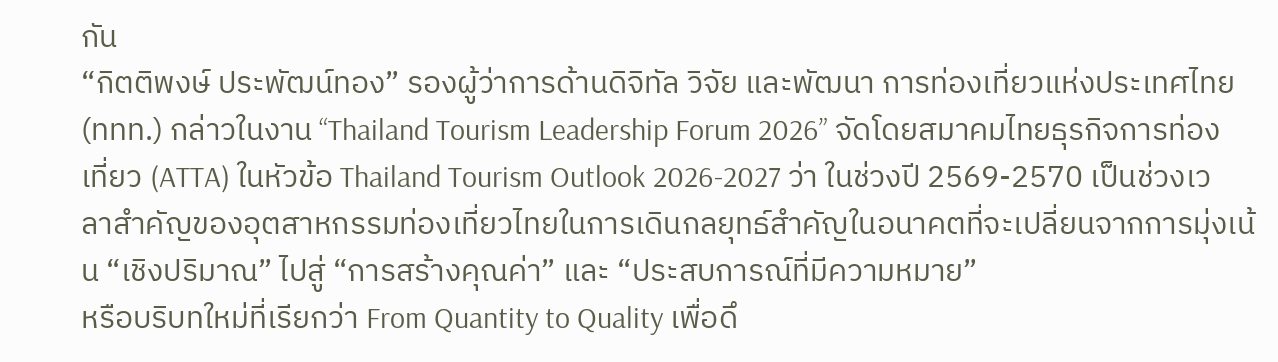กัน
“กิตติพงษ์ ประพัฒน์ทอง” รองผู้ว่าการด้านดิจิทัล วิจัย และพัฒนา การท่องเที่ยวแห่งประเทศไทย (ททท.) กล่าวในงาน “Thailand Tourism Leadership Forum 2026” จัดโดยสมาคมไทยธุรกิจการท่องเที่ยว (ATTA) ในหัวข้อ Thailand Tourism Outlook 2026-2027 ว่า ในช่วงปี 2569-2570 เป็นช่วงเวลาสำคัญของอุตสาหกรรมท่องเที่ยวไทยในการเดินกลยุทธ์สำคัญในอนาคตที่จะเปลี่ยนจากการมุ่งเน้น “เชิงปริมาณ” ไปสู่ “การสร้างคุณค่า” และ “ประสบการณ์ที่มีความหมาย”
หรือบริบทใหม่ที่เรียกว่า From Quantity to Quality เพื่อดึ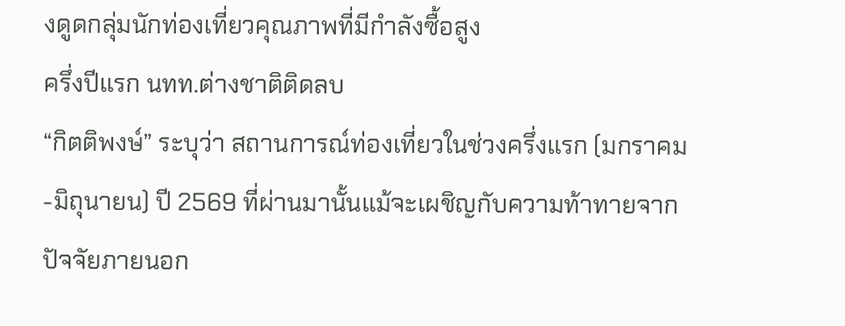งดูดกลุ่มนักท่องเที่ยวคุณภาพที่มีกำลังซื้อสูง
ครึ่งปีแรก นทท.ต่างชาติติดลบ
“กิตติพงษ์” ระบุว่า สถานการณ์ท่องเที่ยวในช่วงครึ่งแรก (มกราคม-มิถุนายน) ปี 2569 ที่ผ่านมานั้นแม้จะเผชิญกับความท้าทายจากปัจจัยภายนอก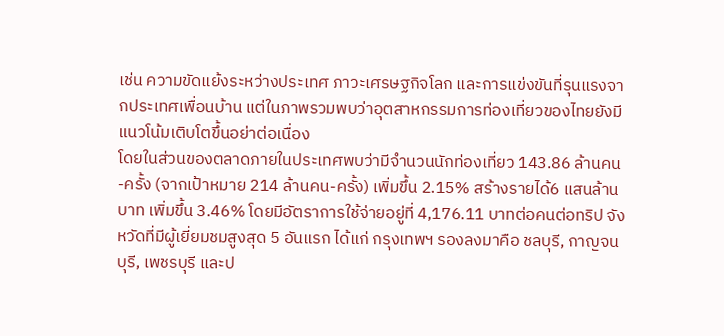เช่น ความขัดแย้งระหว่างประเทศ ภาวะเศรษฐกิจโลก และการแข่งขันที่รุนแรงจากประเทศเพื่อนบ้าน แต่ในภาพรวมพบว่าอุตสาหกรรมการท่องเที่ยวของไทยยังมีแนวโน้มเติบโตขึ้นอย่าต่อเนื่อง
โดยในส่วนของตลาดภายในประเทศพบว่ามีจำนวนนักท่องเที่ยว 143.86 ล้านคน-ครั้ง (จากเป้าหมาย 214 ล้านคน-ครั้ง) เพิ่มขึ้น 2.15% สร้างรายได้6 แสนล้านบาท เพิ่มขึ้น 3.46% โดยมีอัตราการใช้จ่ายอยู่ที่ 4,176.11 บาทต่อคนต่อทริป จังหวัดที่มีผู้เยี่ยมชมสูงสุด 5 อันแรก ได้แก่ กรุงเทพฯ รองลงมาคือ ชลบุรี, กาญจนบุรี, เพชรบุรี และป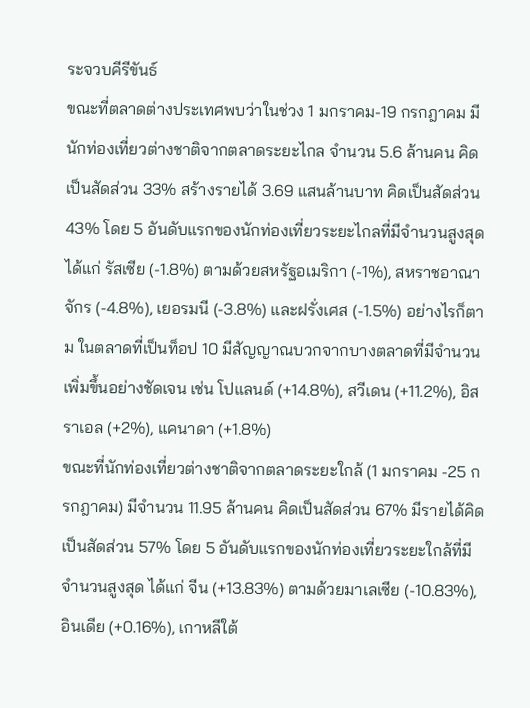ระจวบคีรีขันธ์
ขณะที่ตลาดต่างประเทศพบว่าในช่วง 1 มกราคม-19 กรกฎาคม มีนักท่องเที่ยวต่างชาติจากตลาดระยะไกล จำนวน 5.6 ล้านคน คิดเป็นสัดส่วน 33% สร้างรายได้ 3.69 แสนล้านบาท คิดเป็นสัดส่วน 43% โดย 5 อันดับแรกของนักท่องเที่ยวระยะไกลที่มีจำนวนสูงสุด ได้แก่ รัสเซีย (-1.8%) ตามด้วยสหรัฐอเมริกา (-1%), สหราชอาณาจักร (-4.8%), เยอรมนี (-3.8%) และฝรั่งเศส (-1.5%) อย่างไรก็ตาม ในตลาดที่เป็นท็อป 10 มีสัญญาณบวกจากบางตลาดที่มีจำนวนเพิ่มขึ้นอย่างชัดเจน เช่น โปแลนด์ (+14.8%), สวีเดน (+11.2%), อิสราเอล (+2%), แคนาดา (+1.8%)
ขณะที่นักท่องเที่ยวต่างชาติจากตลาดระยะใกล้ (1 มกราคม -25 กรกฎาคม) มีจำนวน 11.95 ล้านคน คิดเป็นสัดส่วน 67% มีรายได้คิดเป็นสัดส่วน 57% โดย 5 อันดับแรกของนักท่องเที่ยวระยะใกล้ที่มีจำนวนสูงสุด ได้แก่ จีน (+13.83%) ตามด้วยมาเลเซีย (-10.83%), อินเดีย (+0.16%), เกาหลีใต้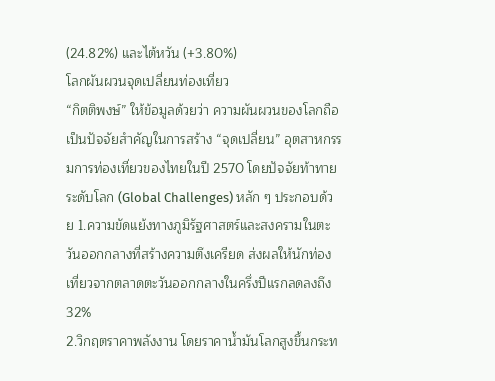(24.82%) และไต้หวัน (+3.80%)
โลกผันผวนจุดเปลี่ยนท่องเที่ยว
“กิตติพงษ์” ให้ข้อมูลด้วยว่า ความผันผวนของโลกถือเป็นปัจจัยสำคัญในการสร้าง “จุดเปลี่ยน” อุตสาหกรรมการท่องเที่ยวของไทยในปี 2570 โดยปัจจัยท้าทายระดับโลก (Global Challenges) หลัก ๆ ประกอบด้วย 1.ความขัดแย้งทางภูมิรัฐศาสตร์และสงครามในตะวันออกกลางที่สร้างความตึงเครียด ส่งผลให้นักท่องเที่ยวจากตลาดตะวันออกกลางในครึ่งปีแรกลดลงถึง 32%
2.วิกฤตราคาพลังงาน โดยราคาน้ำมันโลกสูงขึ้นกระท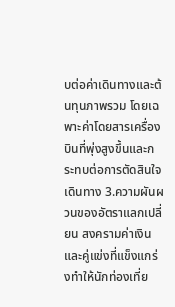บต่อค่าเดินทางและต้นทุนภาพรวม โดยเฉพาะค่าโดยสารเครื่องบินที่พุ่งสูงขึ้นและกระทบต่อการตัดสินใจเดินทาง 3.ความผันผวนของอัตราแลกเปลี่ยน สงครามค่าเงินและคู่แข่งที่แข็งแกร่งทำให้นักท่องเที่ย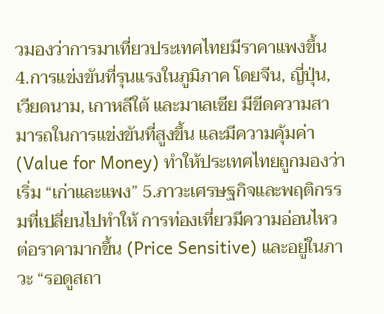วมองว่าการมาเที่ยวประเทศไทยมีราคาแพงขึ้น
4.การแข่งขันที่รุนแรงในภูมิภาค โดยจีน, ญี่ปุ่น, เวียดนาม, เกาหลีใต้ และมาเลเซีย มีขีดความสามารถในการแข่งขันที่สูงขึ้น และมีความคุ้มค่า (Value for Money) ทำให้ประเทศไทยถูกมองว่าเริ่ม “เก่าและแพง” 5.ภาวะเศรษฐกิจและพฤติกรรมที่เปลี่ยนไปทำให้ การท่องเที่ยวมีความอ่อนไหวต่อราคามากขึ้น (Price Sensitive) และอยู่ในภาวะ “รอดูสถา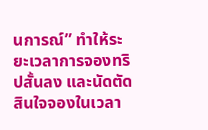นการณ์” ทำให้ระยะเวลาการจองทริปสั้นลง และนัดตัดสินใจจองในเวลา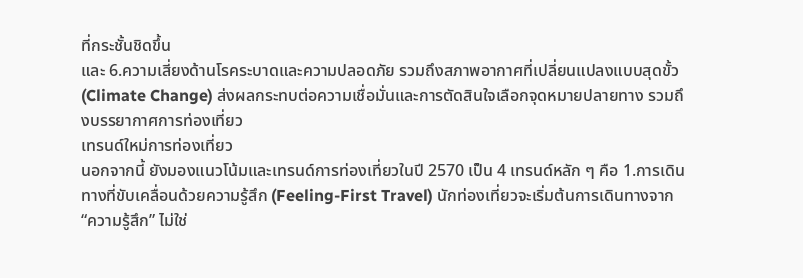ที่กระชั้นชิดขึ้น
และ 6.ความเสี่ยงด้านโรคระบาดและความปลอดภัย รวมถึงสภาพอากาศที่เปลี่ยนแปลงแบบสุดขั้ว (Climate Change) ส่งผลกระทบต่อความเชื่อมั่นและการตัดสินใจเลือกจุดหมายปลายทาง รวมถึงบรรยากาศการท่องเที่ยว
เทรนด์ใหม่การท่องเที่ยว
นอกจากนี้ ยังมองแนวโน้มและเทรนด์การท่องเที่ยวในปี 2570 เป็น 4 เทรนด์หลัก ๆ คือ 1.การเดินทางที่ขับเคลื่อนด้วยความรู้สึก (Feeling-First Travel) นักท่องเที่ยวจะเริ่มต้นการเดินทางจาก “ความรู้สึก” ไม่ใช่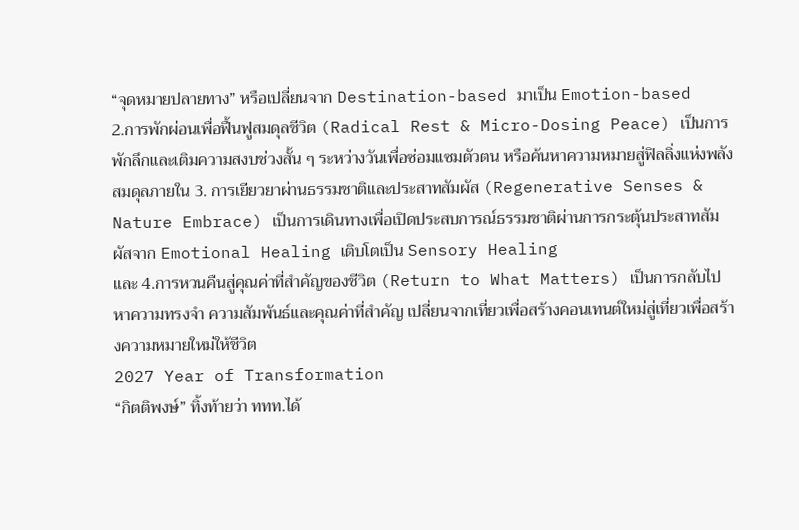“จุดหมายปลายทาง” หรือเปลี่ยนจาก Destination-based มาเป็น Emotion-based
2.การพักผ่อนเพื่อฟื้นฟูสมดุลชีวิต (Radical Rest & Micro-Dosing Peace) เป็นการพักลึกและเติมความสงบช่วงสั้น ๆ ระหว่างวันเพื่อซ่อมแซมตัวตน หรือค้นหาความหมายสู่ฟิลลิ่งแห่งพลังสมดุลภายใน 3. การเยียวยาผ่านธรรมชาติและประสาทสัมผัส (Regenerative Senses & Nature Embrace) เป็นการเดินทางเพื่อเปิดประสบการณ์ธรรมชาติผ่านการกระตุ้นประสาทสัมผัสจาก Emotional Healing เติบโตเป็น Sensory Healing
และ 4.การหวนคืนสู่คุณค่าที่สำคัญของชีวิต (Return to What Matters) เป็นการกลับไปหาความทรงจำ ความสัมพันธ์และคุณค่าที่สำคัญ เปลี่ยนจากเที่ยวเพื่อสร้างคอนเทนต์ใหม่สู่เที่ยวเพื่อสร้างความหมายใหม่ให้ชีวิต
2027 Year of Transformation
“กิตติพงษ์” ทิ้งท้ายว่า ททท.ได้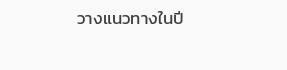วางแนวทางในปี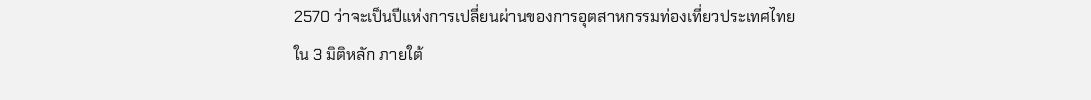2570 ว่าจะเป็นปีแห่งการเปลี่ยนผ่านของการอุตสาหกรรมท่องเที่ยวประเทศไทยใน 3 มิติหลัก ภายใต้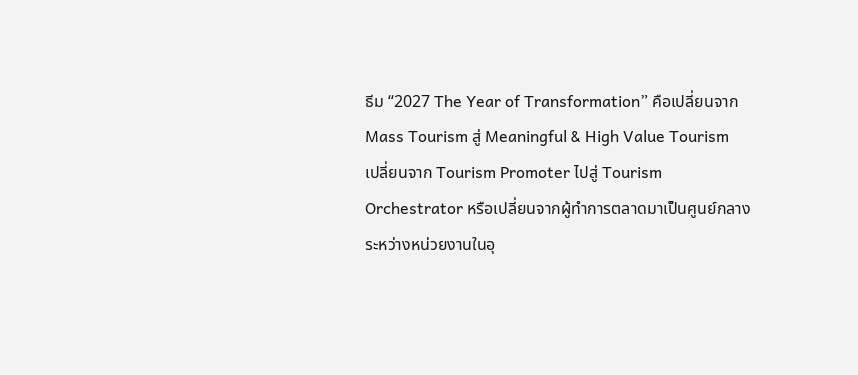ธีม “2027 The Year of Transformation” คือเปลี่ยนจาก Mass Tourism สู่ Meaningful & High Value Tourism
เปลี่ยนจาก Tourism Promoter ไปสู่ Tourism Orchestrator หรือเปลี่ยนจากผู้ทำการตลาดมาเป็นศูนย์กลางระหว่างหน่วยงานในอุ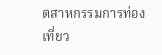ตสาหกรรมการท่องเที่ยว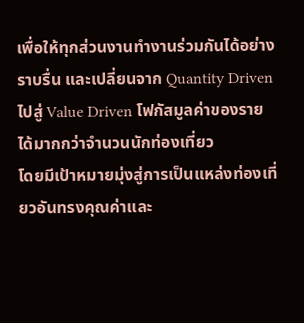เพื่อให้ทุกส่วนงานทำงานร่วมกันได้อย่างราบรื่น และเปลี่ยนจาก Quantity Driven ไปสู่ Value Driven โฟกัสมูลค่าของรายได้มากกว่าจำนวนนักท่องเที่ยว
โดยมีเป้าหมายมุ่งสู่การเป็นแหล่งท่องเที่ยวอันทรงคุณค่าและ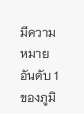มีความหมายอันดับ 1 ของภูมิ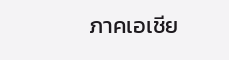ภาคเอเชีย